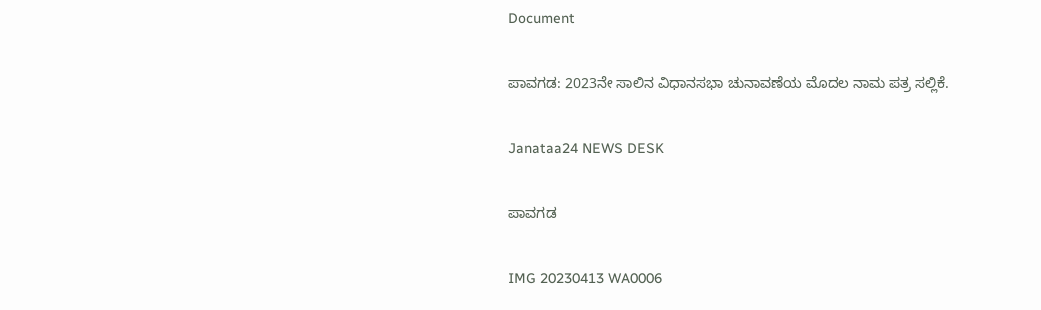Document

ಪಾವಗಡ: 2023ನೇ ಸಾಲಿನ ವಿಧಾನಸಭಾ ಚುನಾವಣೆಯ ಮೊದಲ ನಾಮ ಪತ್ರ ಸಲ್ಲಿಕೆ.

Janataa24 NEWS DESK

ಪಾವಗಡ

IMG 20230413 WA0006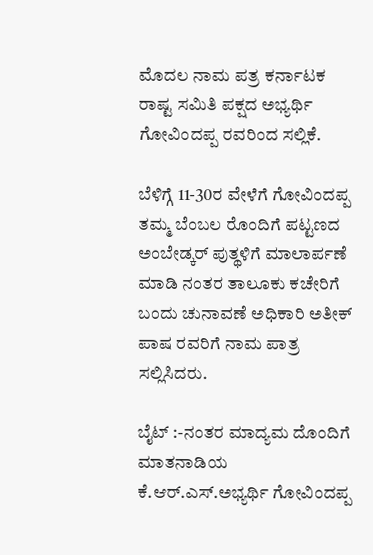ಮೊದಲ ನಾಮ ಪತ್ರ ಕರ್ನಾಟಕ ರಾಷ್ಟ ಸಮಿತಿ ಪಕ್ಷದ ಅಭ್ಯರ್ಥಿ ಗೋವಿಂದಪ್ಪ ರವರಿಂದ ಸಲ್ಲಿಕೆ.

ಬೆಳಿಗ್ಗೆ 11-30ರ ವೇಳೆಗೆ ಗೋವಿಂದಪ್ಪ ತಮ್ಮ ಬೆಂಬಲ ರೊಂದಿಗೆ ಪಟ್ಟಣದ ಅಂಬೇಡ್ಕರ್ ಪುತ್ಥಳಿಗೆ ಮಾಲಾರ್ಪಣೆ ಮಾಡಿ ನಂತರ ತಾಲೂಕು ಕಚೇರಿಗೆ ಬಂದು ಚುನಾವಣೆ ಅಧಿಕಾರಿ ಅತೀಕ್ ಪಾಷ ರವರಿಗೆ ನಾಮ ಪಾತ್ರ ಸಲ್ಲಿಸಿದರು.

ಬೈಟ್ :-ನಂತರ ಮಾದ್ಯಮ ದೊಂದಿಗೆ ಮಾತನಾಡಿಯ ಕೆ.ಆರ್.ಎಸ್.ಅಭ್ಯರ್ಥಿ ಗೋವಿಂದಪ್ಪ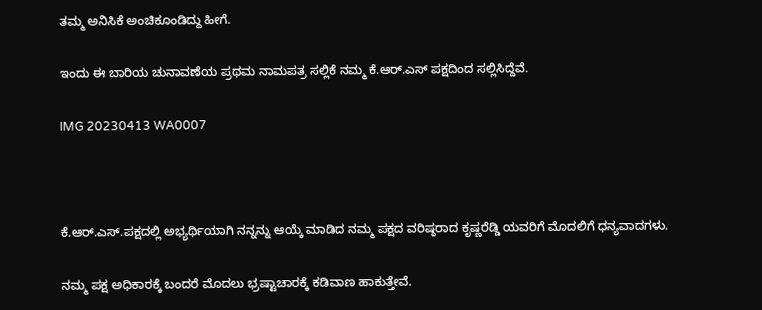ತಮ್ಮ ಅನಿಸಿಕೆ ಅಂಚಿಕೂಂಡಿದ್ದು ಹೀಗೆ.

ಇಂದು ಈ ಬಾರಿಯ ಚುನಾವಣೆಯ ಪ್ರಥಮ ನಾಮಪತ್ರ ಸಲ್ಲಿಕೆ ನಮ್ಮ ಕೆ.ಆರ್.ಎಸ್ ಪಕ್ಷದಿಂದ ಸಲ್ಲಿಸಿದ್ದೆವೆ.

IMG 20230413 WA0007



ಕೆ.ಆರ್.ಎಸ್.ಪಕ್ಷದಲ್ಲಿ ಅಭ್ಯರ್ಥಿಯಾಗಿ ನನ್ನನ್ನು ಆಯ್ಕೆ ಮಾಡಿದ ನಮ್ಮ ಪಕ್ಷದ ವರಿಷ್ಠರಾದ ಕೃಷ್ಣರೆಡ್ಡಿ ಯವರಿಗೆ ಮೊದಲಿಗೆ ಧನ್ಯವಾದಗಳು.

ನಮ್ಮ ಪಕ್ಷ ಅಧಿಕಾರಕ್ಕೆ ಬಂದರೆ ಮೊದಲು ಭ್ರಷ್ಟಾಚಾರಕ್ಕೆ ಕಡಿವಾಣ ಹಾಕುತ್ತೇವೆ.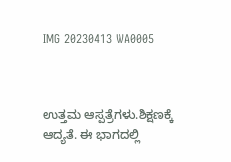IMG 20230413 WA0005



ಉತ್ತಮ ಆಸ್ಪತ್ರೆಗಳು.ಶಿಕ್ಷಣಕ್ಕೆ ಆದ್ಯತೆ. ಈ ಭಾಗದಲ್ಲಿ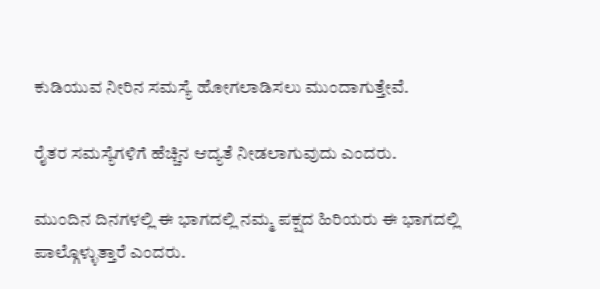ಕುಡಿಯುವ ನೀರಿನ ಸಮಸ್ಯೆ ಹೋಗಲಾಡಿಸಲು ಮುಂದಾಗುತ್ತೇವೆ.

ರೈತರ ಸಮಸ್ಯೆಗಳಿಗೆ ಹೆಚ್ಚಿನ ಆದ್ಯತೆ ನೀಡಲಾಗುವುದು ಎಂದರು.

ಮುಂದಿನ ದಿನಗಳಲ್ಲಿ ಈ ಭಾಗದಲ್ಲಿ ನಮ್ಮ ಪಕ್ಷದ ಹಿರಿಯರು ಈ ಭಾಗದಲ್ಲಿ ಪಾಲ್ಗೊಳ್ಳುತ್ತಾರೆ ಎಂದರು.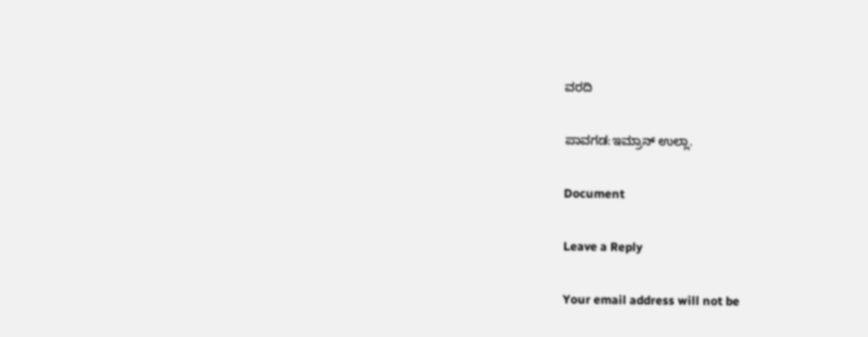ವರದಿ

ಪಾವಗಡ:ಇಮ್ರಾನ್ ಉಲ್ಲಾ.

Document

Leave a Reply

Your email address will not be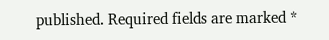published. Required fields are marked *